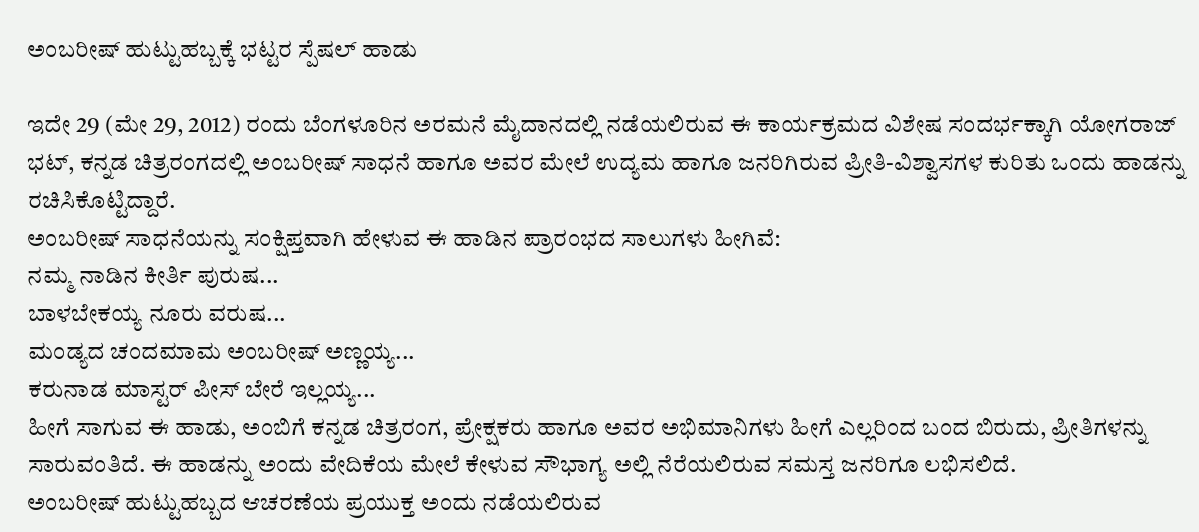ಅಂಬರೀಷ್ ಹುಟ್ಟುಹಬ್ಬಕ್ಕೆ ಭಟ್ಟರ ಸ್ಪೆಷಲ್ ಹಾಡು

ಇದೇ 29 (ಮೇ 29, 2012) ರಂದು ಬೆಂಗಳೂರಿನ ಅರಮನೆ ಮೈದಾನದಲ್ಲಿ ನಡೆಯಲಿರುವ ಈ ಕಾರ್ಯಕ್ರಮದ ವಿಶೇಷ ಸಂದರ್ಭಕ್ಕಾಗಿ ಯೋಗರಾಜ್ ಭಟ್, ಕನ್ನಡ ಚಿತ್ರರಂಗದಲ್ಲಿ ಅಂಬರೀಷ್ ಸಾಧನೆ ಹಾಗೂ ಅವರ ಮೇಲೆ ಉದ್ಯಮ ಹಾಗೂ ಜನರಿಗಿರುವ ಪ್ರೀತಿ-ವಿಶ್ವಾಸಗಳ ಕುರಿತು ಒಂದು ಹಾಡನ್ನು ರಚಿಸಿಕೊಟ್ಟಿದ್ದಾರೆ.
ಅಂಬರೀಷ್ ಸಾಧನೆಯನ್ನು ಸಂಕ್ಷಿಪ್ತವಾಗಿ ಹೇಳುವ ಈ ಹಾಡಿನ ಪ್ರಾರಂಭದ ಸಾಲುಗಳು ಹೀಗಿವೆ:
ನಮ್ಮ ನಾಡಿನ ಕೀರ್ತಿ ಪುರುಷ...
ಬಾಳಬೇಕಯ್ಯ ನೂರು ವರುಷ...
ಮಂಡ್ಯದ ಚಂದಮಾಮ ಅಂಬರೀಷ್ ಅಣ್ಣಯ್ಯ...
ಕರುನಾಡ ಮಾಸ್ಟರ್ ಪೀಸ್ ಬೇರೆ ಇಲ್ಲಯ್ಯ...
ಹೀಗೆ ಸಾಗುವ ಈ ಹಾಡು, ಅಂಬಿಗೆ ಕನ್ನಡ ಚಿತ್ರರಂಗ, ಪ್ರೇಕ್ಷಕರು ಹಾಗೂ ಅವರ ಅಭಿಮಾನಿಗಳು ಹೀಗೆ ಎಲ್ಲರಿಂದ ಬಂದ ಬಿರುದು, ಪ್ರೀತಿಗಳನ್ನು ಸಾರುವಂತಿದೆ. ಈ ಹಾಡನ್ನು ಅಂದು ವೇದಿಕೆಯ ಮೇಲೆ ಕೇಳುವ ಸೌಭಾಗ್ಯ ಅಲ್ಲಿ ನೆರೆಯಲಿರುವ ಸಮಸ್ತ ಜನರಿಗೂ ಲಭಿಸಲಿದೆ.
ಅಂಬರೀಷ್ ಹುಟ್ಟುಹಬ್ಬದ ಆಚರಣೆಯ ಪ್ರಯುಕ್ತ ಅಂದು ನಡೆಯಲಿರುವ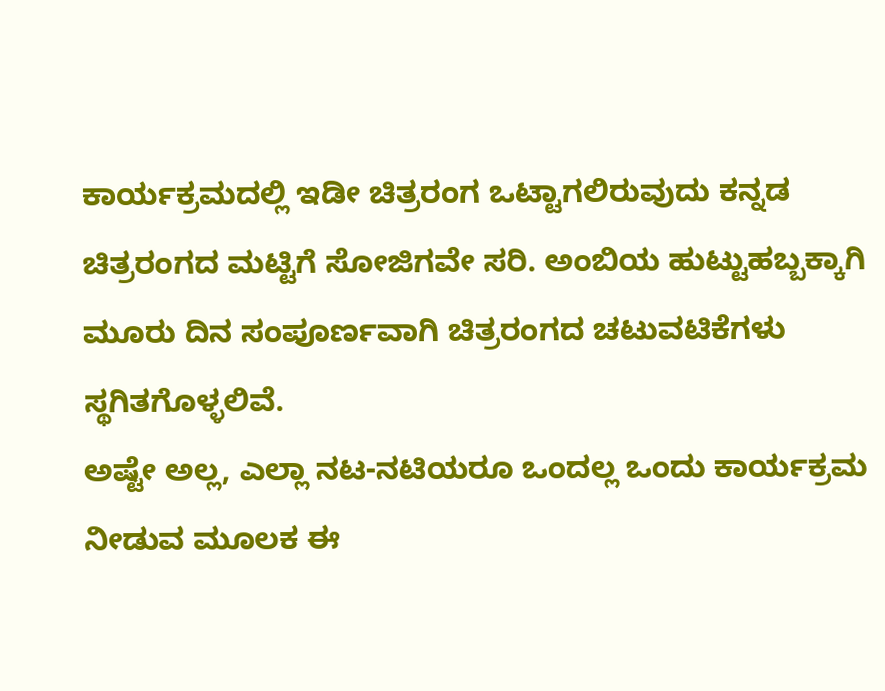ಕಾರ್ಯಕ್ರಮದಲ್ಲಿ ಇಡೀ ಚಿತ್ರರಂಗ ಒಟ್ಟಾಗಲಿರುವುದು ಕನ್ನಡ ಚಿತ್ರರಂಗದ ಮಟ್ಟಿಗೆ ಸೋಜಿಗವೇ ಸರಿ. ಅಂಬಿಯ ಹುಟ್ಟುಹಬ್ಬಕ್ಕಾಗಿ ಮೂರು ದಿನ ಸಂಪೂರ್ಣವಾಗಿ ಚಿತ್ರರಂಗದ ಚಟುವಟಿಕೆಗಳು ಸ್ಥಗಿತಗೊಳ್ಳಲಿವೆ.
ಅಷ್ಟೇ ಅಲ್ಲ, ಎಲ್ಲಾ ನಟ-ನಟಿಯರೂ ಒಂದಲ್ಲ ಒಂದು ಕಾರ್ಯಕ್ರಮ ನೀಡುವ ಮೂಲಕ ಈ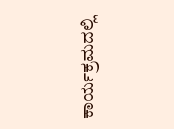ಕಾರ್ಯಕ್ರಮದಲ್ಲಿ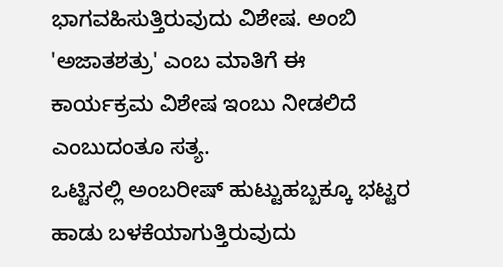ಭಾಗವಹಿಸುತ್ತಿರುವುದು ವಿಶೇಷ. ಅಂಬಿ 'ಅಜಾತಶತ್ರು' ಎಂಬ ಮಾತಿಗೆ ಈ ಕಾರ್ಯಕ್ರಮ ವಿಶೇಷ ಇಂಬು ನೀಡಲಿದೆ ಎಂಬುದಂತೂ ಸತ್ಯ.
ಒಟ್ಟಿನಲ್ಲಿ ಅಂಬರೀಷ್ ಹುಟ್ಟುಹಬ್ಬಕ್ಕೂ ಭಟ್ಟರ ಹಾಡು ಬಳಕೆಯಾಗುತ್ತಿರುವುದು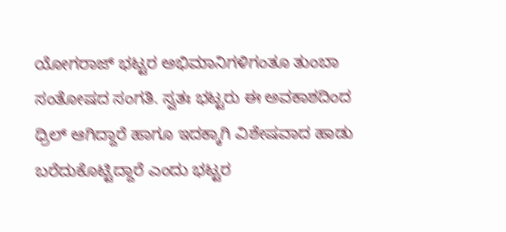ಯೋಗರಾಜ್ ಭಟ್ಟರ ಅಭಿಮಾನಿಗಳಿಗಂತೂ ತುಂಬಾ ಸಂತೋಷದ ಸಂಗತಿ. ಸ್ವತಃ ಭಟ್ಟರು ಈ ಅವಕಾಶದಿಂದ ಧ್ರಿಲ್ ಆಗಿದ್ದಾರೆ ಹಾಗೂ ಇದಕ್ಕಾಗಿ ವಿಶೇಷವಾದ ಹಾಡು ಬರೆದುಕೊಟ್ಟಿದ್ದಾರೆ ಎಂದು ಭಟ್ಟರ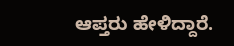ಆಪ್ತರು ಹೇಳಿದ್ದಾರೆ.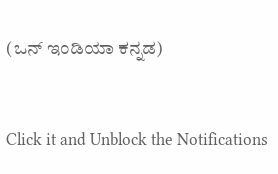(ಒನ್ ಇಂಡಿಯಾ ಕನ್ನಡ)


Click it and Unblock the Notifications